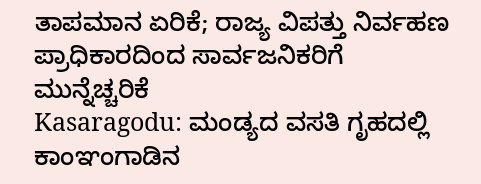ತಾಪಮಾನ ಏರಿಕೆ; ರಾಜ್ಯ ವಿಪತ್ತು ನಿರ್ವಹಣ ಪ್ರಾಧಿಕಾರದಿಂದ ಸಾರ್ವಜನಿಕರಿಗೆ ಮುನ್ನೆಚ್ಚರಿಕೆ
Kasaragodu: ಮಂಡ್ಯದ ವಸತಿ ಗೃಹದಲ್ಲಿ ಕಾಂಞಂಗಾಡಿನ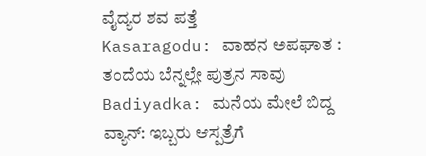ವೈದ್ಯರ ಶವ ಪತ್ತೆ
Kasaragodu: ವಾಹನ ಅಪಘಾತ : ತಂದೆಯ ಬೆನ್ನಲ್ಲೇ ಪುತ್ರನ ಸಾವು
Badiyadka: ಮನೆಯ ಮೇಲೆ ಬಿದ್ದ ವ್ಯಾನ್: ಇಬ್ಬರು ಆಸ್ಪತ್ರೆಗೆ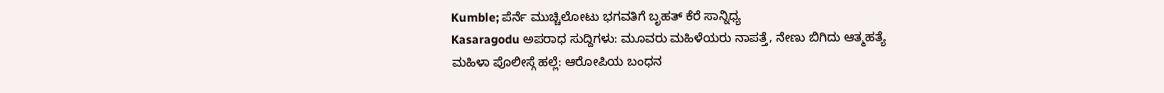Kumble; ಪೆರ್ನೆ ಮುಚ್ಚಿಲೋಟು ಭಗವತಿಗೆ ಬೃಹತ್ ಕೆರೆ ಸಾನ್ನಿಧ್ಯ
Kasaragodu ಅಪರಾಧ ಸುದ್ದಿಗಳು: ಮೂವರು ಮಹಿಳೆಯರು ನಾಪತ್ತೆ, ನೇಣು ಬಿಗಿದು ಆತ್ಮಹತ್ಯೆ
ಮಹಿಳಾ ಪೊಲೀಸ್ಗೆ ಹಲ್ಲೆ: ಆರೋಪಿಯ ಬಂಧನ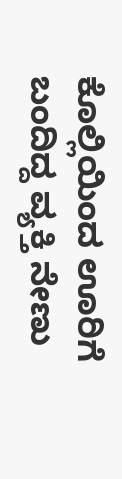ಕೊಲ್ಲಿಯಿಂದ ಊರಿಗೆ ಬಂದಿದ್ದ ವ್ಯಕ್ತಿ ನೇಣು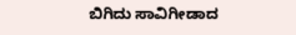ಬಿಗಿದು ಸಾವಿಗೀಡಾದ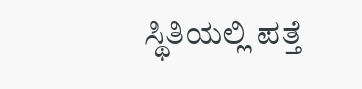ಸ್ಥಿತಿಯಲ್ಲಿ ಪತ್ತೆ